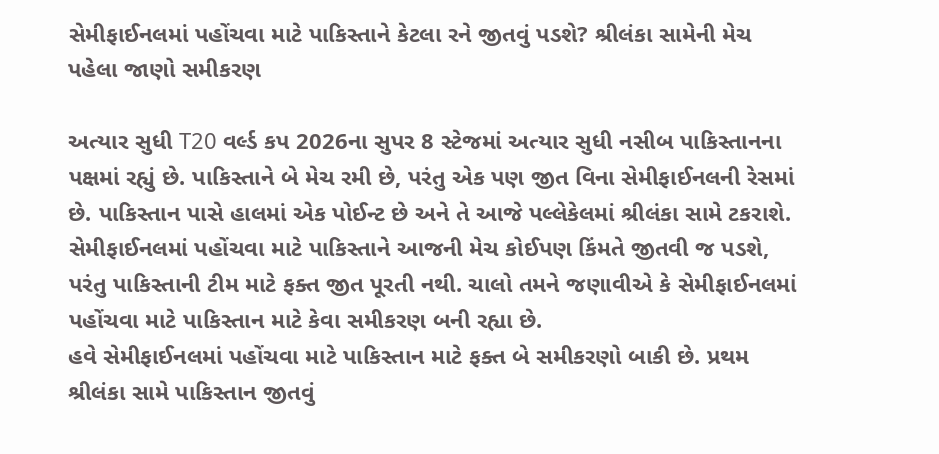સેમીફાઈનલમાં પહોંચવા માટે પાકિસ્તાને કેટલા રને જીતવું પડશે? શ્રીલંકા સામેની મેચ પહેલા જાણો સમીકરણ

અત્યાર સુધી T20 વર્લ્ડ કપ 2026ના સુપર 8 સ્ટેજમાં અત્યાર સુધી નસીબ પાકિસ્તાનના પક્ષમાં રહ્યું છે. પાકિસ્તાને બે મેચ રમી છે, પરંતુ એક પણ જીત વિના સેમીફાઈનલની રેસમાં છે. પાકિસ્તાન પાસે હાલમાં એક પોઈન્ટ છે અને તે આજે પલ્લેકેલમાં શ્રીલંકા સામે ટકરાશે. સેમીફાઈનલમાં પહોંચવા માટે પાકિસ્તાને આજની મેચ કોઈપણ કિંમતે જીતવી જ પડશે, પરંતુ પાકિસ્તાની ટીમ માટે ફક્ત જીત પૂરતી નથી. ચાલો તમને જણાવીએ કે સેમીફાઈનલમાં પહોંચવા માટે પાકિસ્તાન માટે કેવા સમીકરણ બની રહ્યા છે.
હવે સેમીફાઈનલમાં પહોંચવા માટે પાકિસ્તાન માટે ફક્ત બે સમીકરણો બાકી છે. પ્રથમ શ્રીલંકા સામે પાકિસ્તાન જીતવું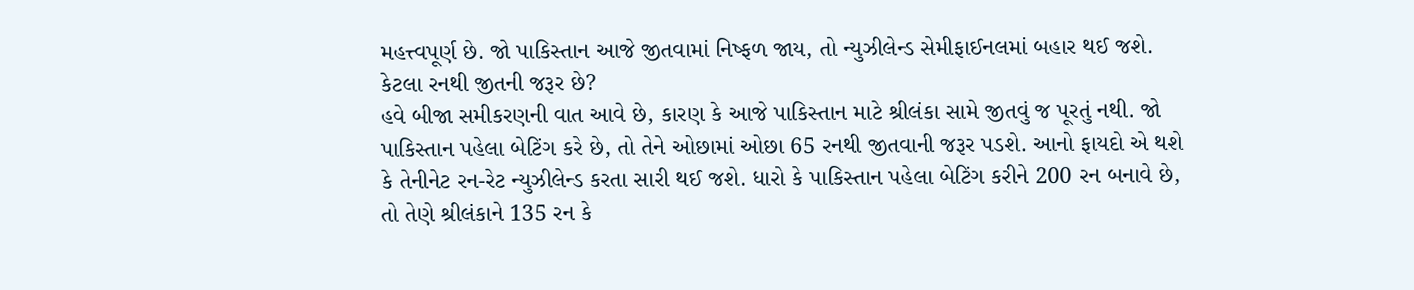મહત્ત્વપૂર્ણ છે. જો પાકિસ્તાન આજે જીતવામાં નિષ્ફળ જાય, તો ન્યુઝીલેન્ડ સેમીફાઈનલમાં બહાર થઈ જશે.
કેટલા રનથી જીતની જરૂર છે?
હવે બીજા સમીકરણની વાત આવે છે, કારણ કે આજે પાકિસ્તાન માટે શ્રીલંકા સામે જીતવું જ પૂરતું નથી. જો પાકિસ્તાન પહેલા બેટિંગ કરે છે, તો તેને ઓછામાં ઓછા 65 રનથી જીતવાની જરૂર પડશે. આનો ફાયદો એ થશે કે તેનીનેટ રન-રેટ ન્યુઝીલેન્ડ કરતા સારી થઈ જશે. ધારો કે પાકિસ્તાન પહેલા બેટિંગ કરીને 200 રન બનાવે છે, તો તેણે શ્રીલંકાને 135 રન કે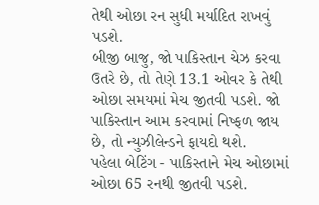તેથી ઓછા રન સુધી મર્યાદિત રાખવું પડશે.
બીજી બાજુ, જો પાકિસ્તાન ચેઝ કરવા ઉતરે છે, તો તેણે 13.1 ઓવર કે તેથી ઓછા સમયમાં મેચ જીતવી પડશે. જો પાકિસ્તાન આમ કરવામાં નિષ્ફળ જાય છે, તો ન્યુઝીલેન્ડને ફાયદો થશે.
પહેલા બેટિંગ - પાકિસ્તાને મેચ ઓછામાં ઓછા 65 રનથી જીતવી પડશે.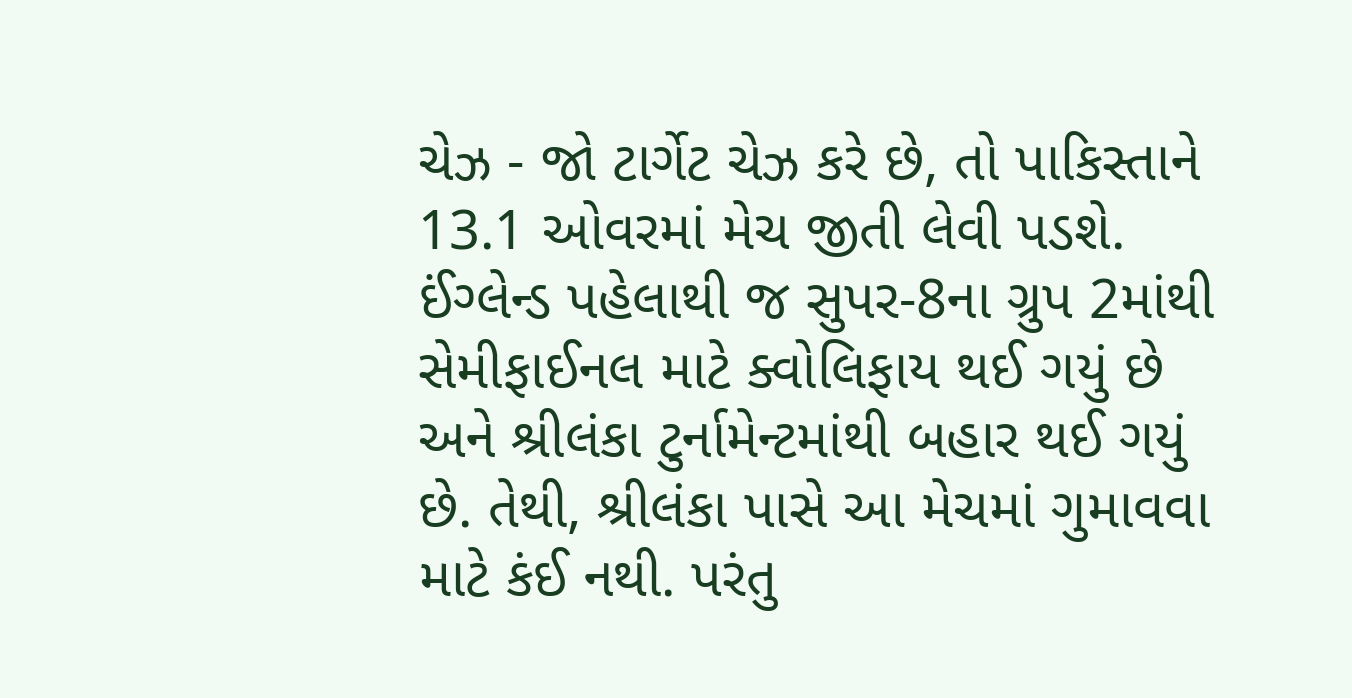ચેઝ - જો ટાર્ગેટ ચેઝ કરે છે, તો પાકિસ્તાને 13.1 ઓવરમાં મેચ જીતી લેવી પડશે.
ઈંગ્લેન્ડ પહેલાથી જ સુપર-8ના ગ્રુપ 2માંથી સેમીફાઈનલ માટે ક્વોલિફાય થઈ ગયું છે અને શ્રીલંકા ટુર્નામેન્ટમાંથી બહાર થઈ ગયું છે. તેથી, શ્રીલંકા પાસે આ મેચમાં ગુમાવવા માટે કંઈ નથી. પરંતુ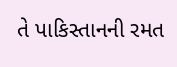તે પાકિસ્તાનની રમત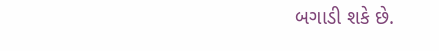બગાડી શકે છે.